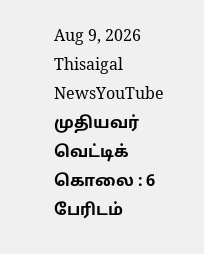Aug 9, 2026
Thisaigal NewsYouTube
முதியவர் வெட்டிக் கொலை : 6 பேரிடம்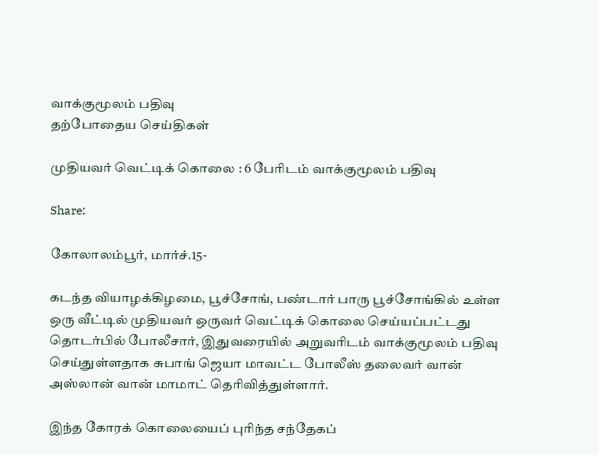வாக்குமூலம் பதிவு
தற்போதைய செய்திகள்

முதியவர் வெட்டிக் கொலை : 6 பேரிடம் வாக்குமூலம் பதிவு

Share:

கோலாலம்பூர், மார்ச்.15-

கடந்த வியாழக்கிழமை, பூச்சோங், பண்டார் பாரு பூச்சோங்கில் உள்ள ஒரு வீட்டில் முதியவர் ஒருவர் வெட்டிக் கொலை செய்யப்பட்டது தொடர்பில் போலீசார், இதுவரையில் அறுவரிடம் வாக்குமூலம் பதிவு செய்துள்ளதாக சுபாங் ஜெயா மாவட்ட போலீஸ் தலைவர் வான் அஸ்லான் வான் மாமாட் தெரிவித்துள்ளார்.

இந்த கோரக் கொலையைப் புரிந்த சந்தேகப்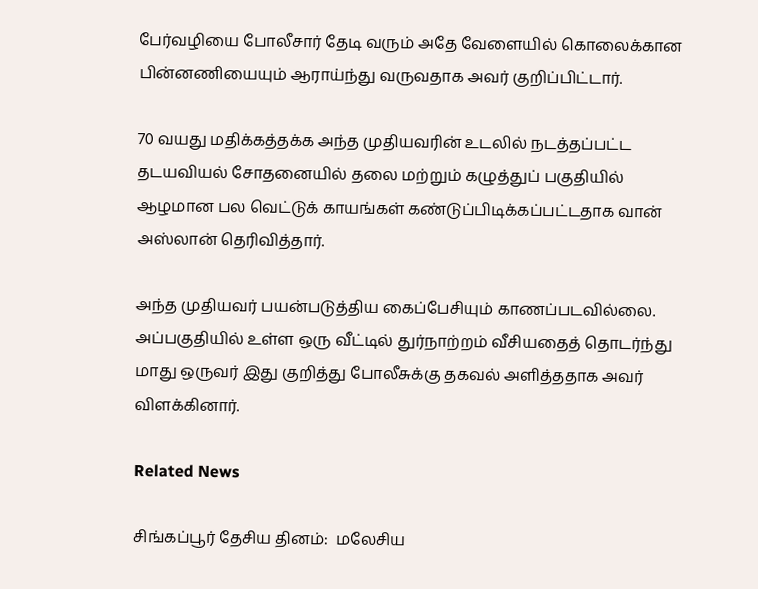பேர்வழியை போலீசார் தேடி வரும் அதே வேளையில் கொலைக்கான பின்னணியையும் ஆராய்ந்து வருவதாக அவர் குறிப்பிட்டார்.

70 வயது மதிக்கத்தக்க அந்த முதியவரின் உடலில் நடத்தப்பட்ட தடயவியல் சோதனையில் தலை மற்றும் கழுத்துப் பகுதியில் ஆழமான பல வெட்டுக் காயங்கள் கண்டுப்பிடிக்கப்பட்டதாக வான் அஸ்லான் தெரிவித்தார்.

அந்த முதியவர் பயன்படுத்திய கைப்பேசியும் காணப்படவில்லை. அப்பகுதியில் உள்ள ஒரு வீட்டில் துர்நாற்றம் வீசியதைத் தொடர்ந்து மாது ஒருவர் இது குறித்து போலீசுக்கு தகவல் அளித்ததாக அவர் விளக்கினார்.

Related News

சிங்கப்பூர் தேசிய தினம்:  மலேசிய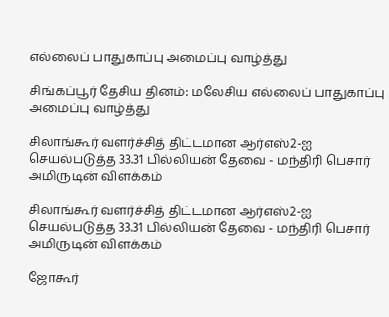எல்லைப் பாதுகாப்பு அமைப்பு வாழ்த்து

சிங்கப்பூர் தேசிய தினம்: மலேசிய எல்லைப் பாதுகாப்பு அமைப்பு வாழ்த்து

சிலாங்கூர் வளர்ச்சித் திட்டமான ஆர்எஸ்2-ஐ செயல்படுத்த 33.31 பில்லியன் தேவை - மந்திரி பெசார் அமிருடின் விளக்கம்

சிலாங்கூர் வளர்ச்சித் திட்டமான ஆர்எஸ்2-ஐ செயல்படுத்த 33.31 பில்லியன் தேவை - மந்திரி பெசார் அமிருடின் விளக்கம்

ஜோகூர்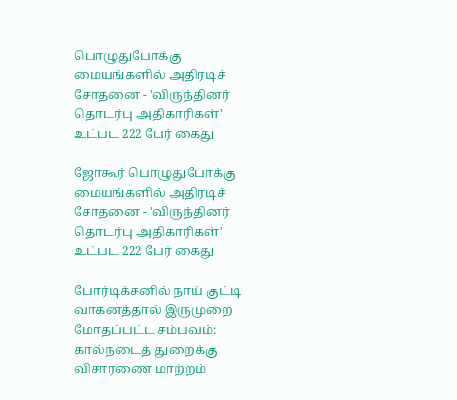பொழுதுபோக்கு மையங்களில் அதிரடிச் சோதனை - 'விருந்தினர் தொடர்பு அதிகாரிகள்' உட்பட 222 பேர் கைது

ஜோகூர் பொழுதுபோக்கு மையங்களில் அதிரடிச் சோதனை - 'விருந்தினர் தொடர்பு அதிகாரிகள்' உட்பட 222 பேர் கைது

போர்டிக்சனில் நாய் குட்டி வாகனத்தால் இருமுறை மோதப்பட்ட சம்பவம்: கால்நடைத் துறைக்கு விசாரணை மாற்றம்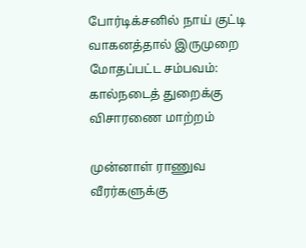போர்டிக்சனில் நாய் குட்டி வாகனத்தால் இருமுறை மோதப்பட்ட சம்பவம்: கால்நடைத் துறைக்கு விசாரணை மாற்றம்

முன்னாள் ராணுவ வீரர்களுக்கு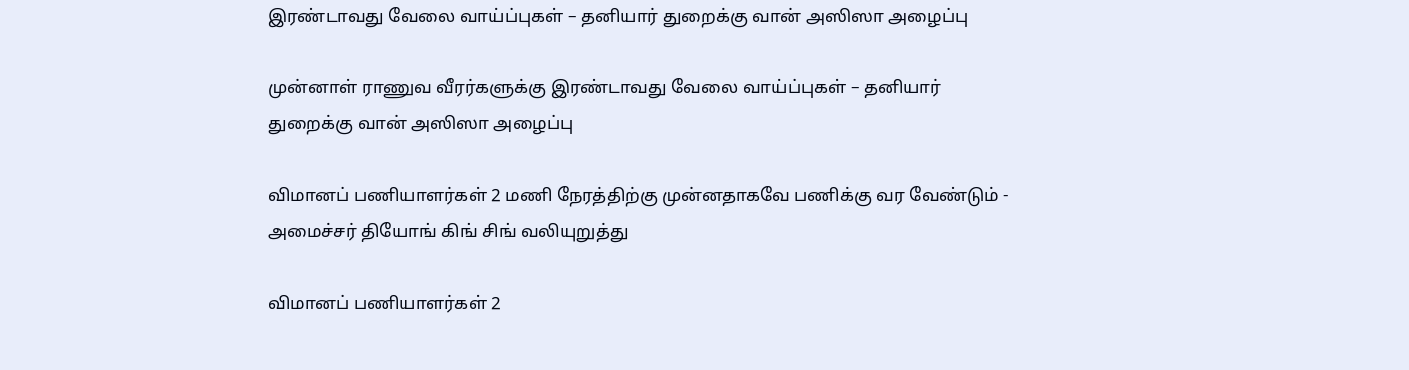இரண்டாவது வேலை வாய்ப்புகள் – தனியார் துறைக்கு வான் அஸிஸா அழைப்பு

முன்னாள் ராணுவ வீரர்களுக்கு இரண்டாவது வேலை வாய்ப்புகள் – தனியார் துறைக்கு வான் அஸிஸா அழைப்பு

விமானப் பணியாளர்கள் 2 மணி நேரத்திற்கு முன்னதாகவே பணிக்கு வர வேண்டும் - அமைச்சர் தியோங் கிங் சிங் வலியுறுத்து

விமானப் பணியாளர்கள் 2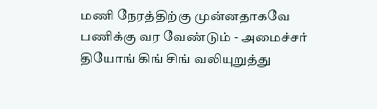மணி நேரத்திற்கு முன்னதாகவே பணிக்கு வர வேண்டும் - அமைச்சர் தியோங் கிங் சிங் வலியுறுத்து